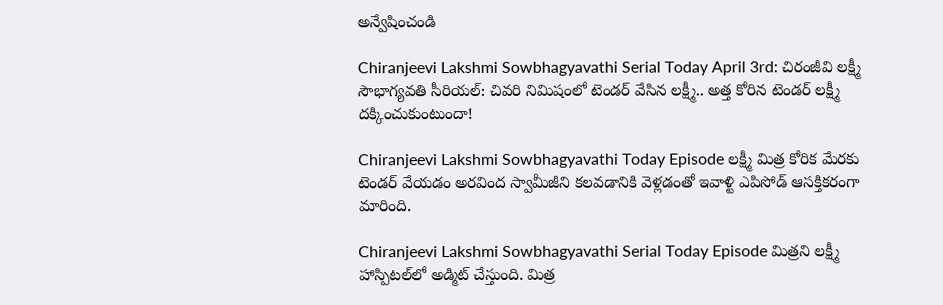అన్వేషించండి

Chiranjeevi Lakshmi Sowbhagyavathi Serial Today April 3rd: చిరంజీవి లక్ష్మీ సౌభాగ్యవతి సీరియల్: చివరి నిమిషంలో టెండర్ వేసిన లక్ష్మీ.. అత్త కోరిన టెండర్ లక్ష్మీ దక్కించుకుంటుందా!

Chiranjeevi Lakshmi Sowbhagyavathi Today Episode లక్ష్మీ మిత్ర కోరిక మేరకు టెండర్ వేయడం అరవింద స్వామీజీని కలవడానికి వెళ్లడంతో ఇవాళ్టి ఎపిసోడ్ ఆసక్తికరంగా మారింది.

Chiranjeevi Lakshmi Sowbhagyavathi Serial Today Episode మిత్రని లక్ష్మీ హాస్పిటల్‌లో అడ్మిట్ చేస్తుంది. మిత్ర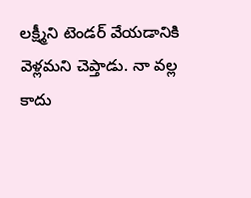లక్ష్మీని టెండర్ వేయడానికి వెళ్లమని చెప్తాడు. నా వల్ల కాదు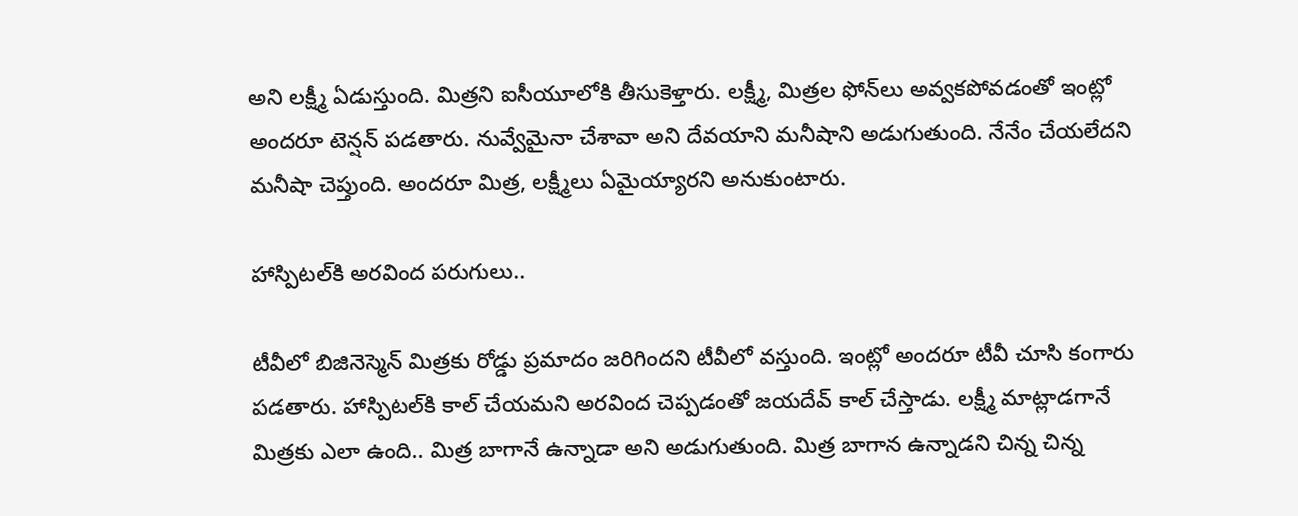అని లక్ష్మీ ఏడుస్తుంది. మిత్రని ఐసీయూలోకి తీసుకెళ్తారు. లక్ష్మీ, మిత్రల ఫోన్‌లు అవ్వకపోవడంతో ఇంట్లో అందరూ టెన్షన్ పడతారు. నువ్వేమైనా చేశావా అని దేవయాని మనీషాని అడుగుతుంది. నేనేం చేయలేదని మనీషా చెప్తుంది. అందరూ మిత్ర, లక్ష్మీలు ఏమైయ్యారని అనుకుంటారు.

హాస్పిటల్‌కి అరవింద పరుగులు..

టీవీలో బిజినెస్మెన్ మిత్రకు రోడ్డు ప్రమాదం జరిగిందని టీవీలో వస్తుంది. ఇంట్లో అందరూ టీవీ చూసి కంగారు పడతారు. హాస్పిటల్‌కి కాల్ చేయమని అరవింద చెప్పడంతో జయదేవ్ కాల్ చేస్తాడు. లక్ష్మీ మాట్లాడగానే మిత్రకు ఎలా ఉంది.. మిత్ర బాగానే ఉన్నాడా అని అడుగుతుంది. మిత్ర బాగాన ఉన్నాడని చిన్న చిన్న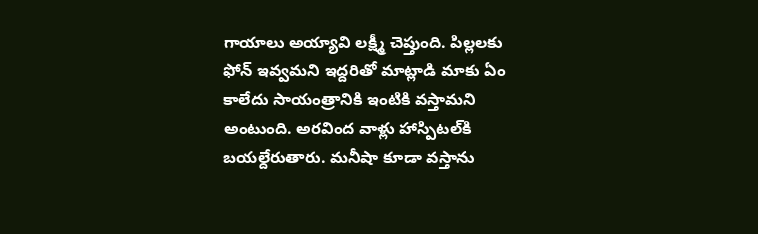గాయాలు అయ్యావి లక్ష్మీ చెప్తుంది. పిల్లలకు ఫోన్ ఇవ్వమని ఇద్దరితో మాట్లాడి మాకు ఏం కాలేదు సాయంత్రానికి ఇంటికి వస్తామని అంటుంది. అరవింద వాళ్లు హాస్పిటల్‌కి బయల్దేరుతారు. మనీషా కూడా వస్తాను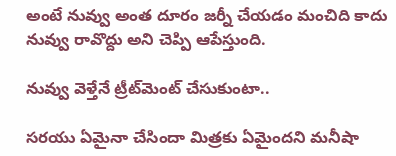అంటే నువ్వు అంత దూరం జర్నీ చేయడం మంచిది కాదు నువ్వు రావొద్దు అని చెప్పి ఆపేస్తుంది.

నువ్వు వెళ్తేనే ట్రీట్‌మెంట్ చేసుకుంటా..

సరయు ఏమైనా చేసిందా మిత్రకు ఏమైందని మనీషా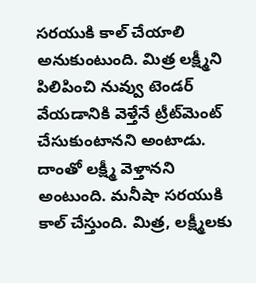సరయుకి కాల్ చేయాలి అనుకుంటుంది. మిత్ర లక్ష్మీని పిలిపించి నువ్వు టెండర్ వేయడానికి వెళ్తేనే ట్రీట్‌మెంట్ చేసుకుంటానని అంటాడు. దాంతో లక్ష్మీ వెళ్తానని అంటుంది. మనీషా సరయుకి కాల్ చేస్తుంది. మిత్ర, లక్ష్మీలకు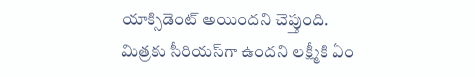యాక్సిడెంట్ అయిందని చెప్తుంది. మిత్రకు సీరియస్‌గా ఉందని లక్ష్మీకి ఏం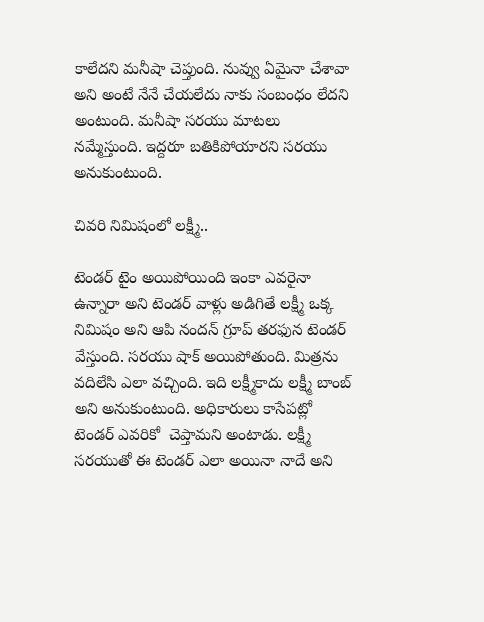కాలేదని మనీషా చెప్తుంది. నువ్వు ఏమైనా చేశావా అని అంటే నేనే చేయలేదు నాకు సంబంధం లేదని అంటుంది. మనీషా సరయు మాటలు నమ్మేస్తుంది. ఇద్దరూ బతికిపోయారని సరయు అనుకుంటుంది.

చివరి నిమిషంలో లక్ష్మీ..

టెండర్ టైం అయిపోయింది ఇంకా ఎవరైనా ఉన్నారా అని టెండర్ వాళ్లు అడిగితే లక్ష్మీ ఒక్క నిమిషం అని ఆపి నందన్ గ్రూప్ తరఫున టెండర్ వేస్తుంది. సరయు షాక్ అయిపోతుంది. మిత్రను వదిలేసి ఎలా వచ్చింది. ఇది లక్ష్మీకాదు లక్ష్మీ బాంబ్ అని అనుకుంటుంది. అధికారులు కాసేపట్లో టెండర్ ఎవరికో  చెప్తామని అంటాడు. లక్ష్మీ సరయుతో ఈ టెండర్ ఎలా అయినా నాదే అని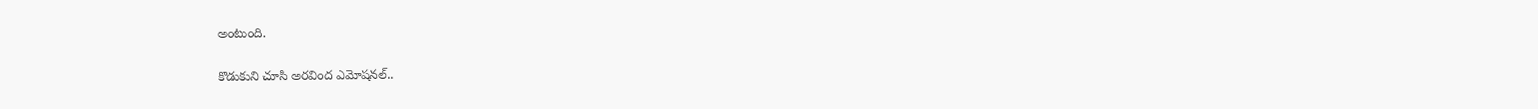అంటుంది.

కొడుకుని చూసి అరవింద ఎమోషనల్..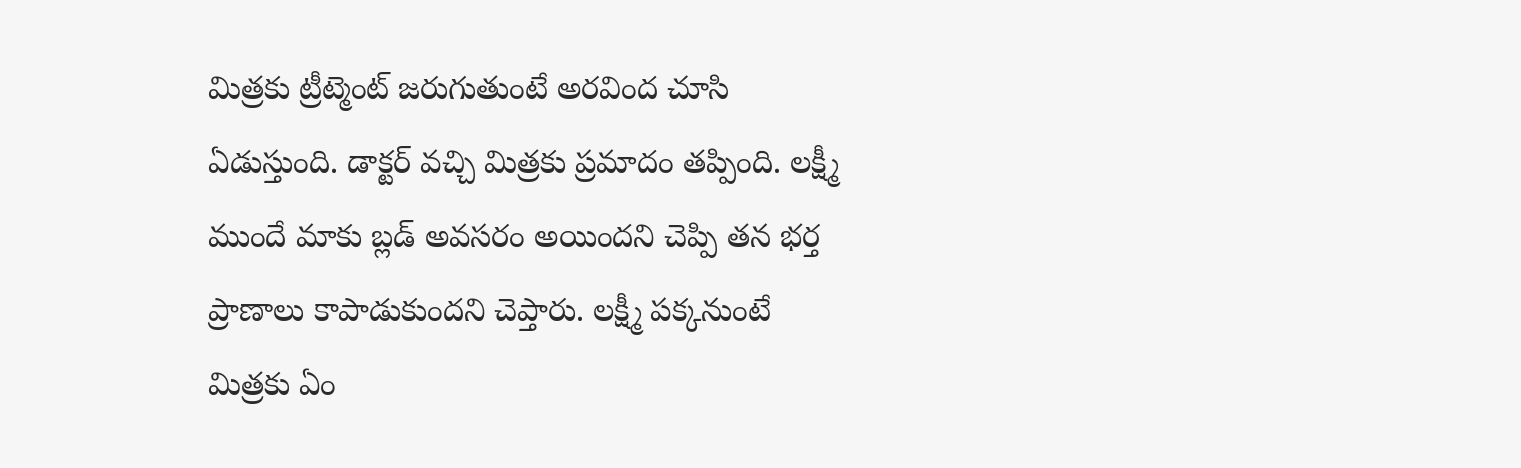మిత్రకు ట్రీట్మెంట్ జరుగుతుంటే అరవింద చూసి ఏడుస్తుంది. డాక్టర్ వచ్చి మిత్రకు ప్రమాదం తప్పింది. లక్ష్మీ ముందే మాకు బ్లడ్ అవసరం అయిందని చెప్పి తన భర్త ప్రాణాలు కాపాడుకుందని చెప్తారు. లక్ష్మీ పక్కనుంటే మిత్రకు ఏం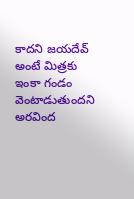కాదని జయదేవ్ అంటే మిత్రకు ఇంకా గండం వెంటాడుతుందని అరవింద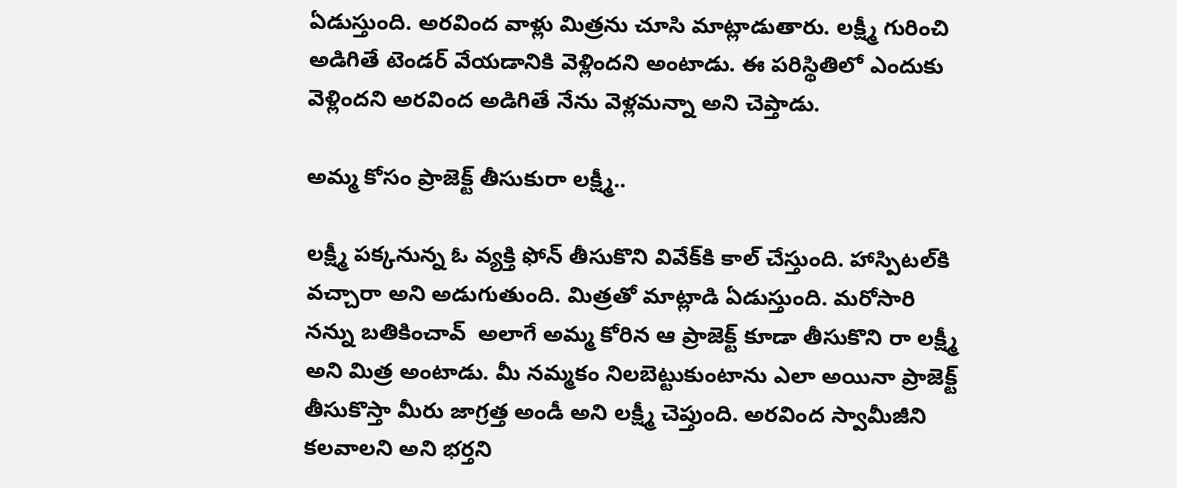ఏడుస్తుంది. అరవింద వాళ్లు మిత్రను చూసి మాట్లాడుతారు. లక్ష్మీ గురించి అడిగితే టెండర్ వేయడానికి వెళ్లిందని అంటాడు. ఈ పరిస్థితిలో ఎందుకు వెళ్లిందని అరవింద అడిగితే నేను వెళ్లమన్నా అని చెప్తాడు.

అమ్మ కోసం ప్రాజెక్ట్‌ తీసుకురా లక్ష్మీ..

లక్ష్మీ పక్కనున్న ఓ వ్యక్తి ఫోన్ తీసుకొని వివేక్‌కి కాల్ చేస్తుంది. హాస్పిటల్‌కి వచ్చారా అని అడుగుతుంది. మిత్రతో మాట్లాడి ఏడుస్తుంది. మరోసారి నన్ను బతికించావ్  అలాగే అమ్మ కోరిన ఆ ప్రాజెక్ట్‌ కూడా తీసుకొని రా లక్ష్మీ అని మిత్ర అంటాడు. మీ నమ్మకం నిలబెట్టుకుంటాను ఎలా అయినా ప్రాజెక్ట్ తీసుకొస్తా మీరు జాగ్రత్త అండీ అని లక్ష్మీ చెప్తుంది. అరవింద స్వామీజీని కలవాలని అని భర్తని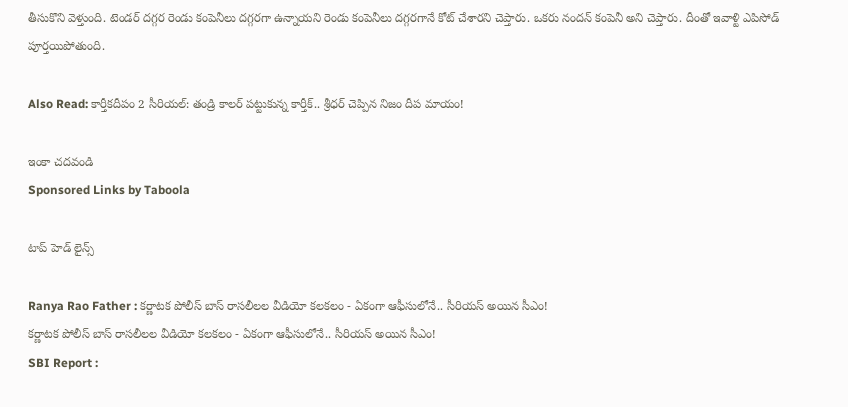తీసుకొని వెళ్తుంది. టెండర్‌ దగ్గర రెండు కంపెనీలు దగ్గరగా ఉన్నాయని రెండు కంపెనీలు దగ్గరగానే కోట్ చేశారని చెప్తారు. ఒకరు నందన్ కంపెనీ అని చెప్తారు. దీంతో ఇవాళ్టి ఎపిసోడ్ పూర్తయిపోతుంది.

Also Read: కార్తీకదీపం 2 సీరియల్: తండ్రి కాలర్ పట్టుకున్న కార్తీక్.. శ్రీధర్ చెప్పిన నిజం దీప మాయం!

ఇంకా చదవండి
Sponsored Links by Taboola

టాప్ హెడ్ లైన్స్

Ranya Rao Father : కర్ణాటక పోలీస్ బాస్ రాసలీలల వీడియో కలకలం - ఏకంగా ఆఫీసులోనే.. సీరియస్ అయిన సీఎం!
కర్ణాటక పోలీస్ బాస్ రాసలీలల వీడియో కలకలం - ఏకంగా ఆఫీసులోనే.. సీరియస్ అయిన సీఎం!
SBI Report :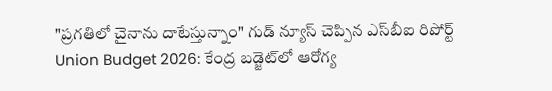"ప్రగతిలో చైనాను దాటేస్తున్నాం" గుడ్ న్యూస్ చెప్పిన ఎస్‌బీఐ రిపోర్ట్
Union Budget 2026: కేంద్ర బడ్జెట్‌లో ఆరోగ్య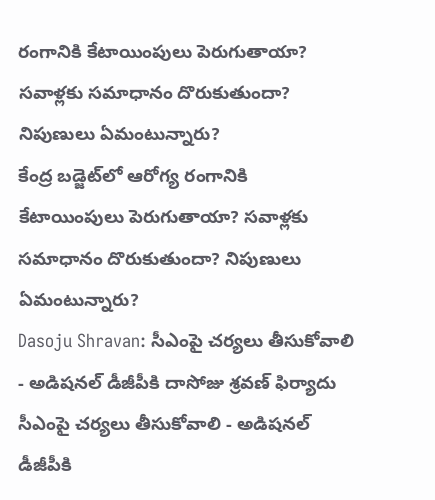రంగానికి కేటాయింపులు పెరుగుతాయా? సవాళ్లకు సమాధానం దొరుకుతుందా? నిపుణులు ఏమంటున్నారు?
కేంద్ర బడ్జెట్‌లో ఆరోగ్య రంగానికి కేటాయింపులు పెరుగుతాయా? సవాళ్లకు సమాధానం దొరుకుతుందా? నిపుణులు ఏమంటున్నారు?
Dasoju Shravan: సీఎంపై చర్యలు తీసుకోవాలి - అడిషనల్ డీజీపీకి దాసోజు శ్రవణ్ ఫిర్యాదు
సీఎంపై చర్యలు తీసుకోవాలి - అడిషనల్ డీజీపీకి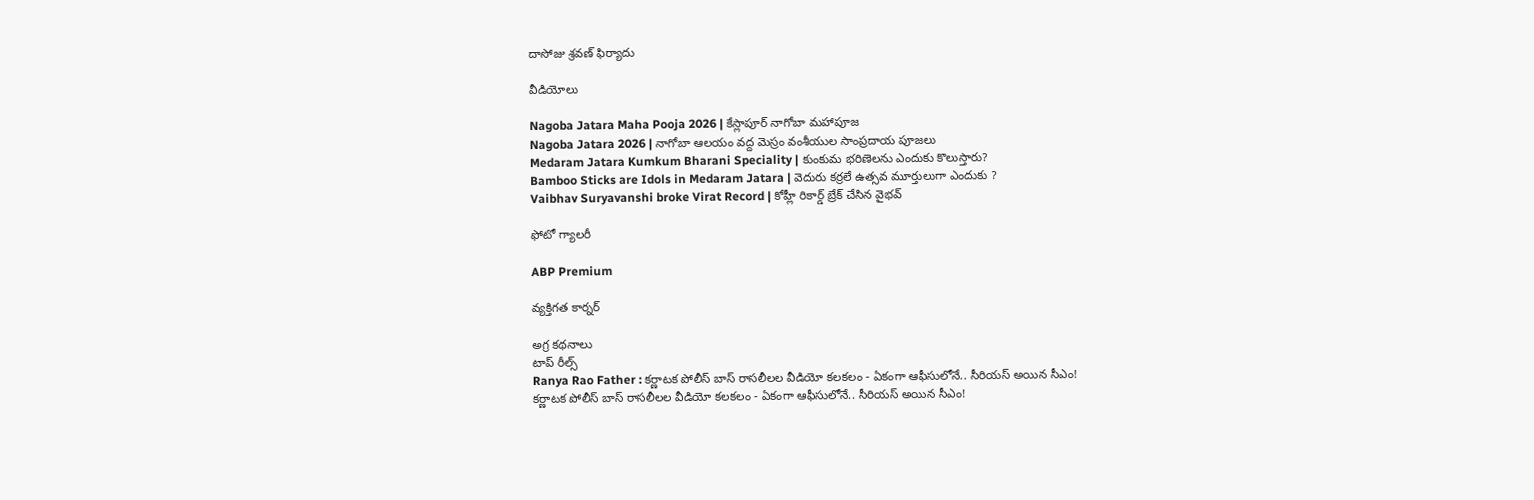దాసోజు శ్రవణ్ ఫిర్యాదు

వీడియోలు

Nagoba Jatara Maha Pooja 2026 | కేస్లాపూర్ నాగోబా మహాపూజ
Nagoba Jatara 2026 | నాగోబా ఆలయం వద్ద మెస్రం వంశీయుల సాంప్రదాయ పూజలు
Medaram Jatara Kumkum Bharani Speciality | కుంకుమ భరిణెలను ఎందుకు కొలుస్తారు?
Bamboo Sticks are Idols in Medaram Jatara | వెదురు కర్రలే ఉత్సవ మూర్తులుగా ఎందుకు ?
Vaibhav Suryavanshi broke Virat Record | కోహ్లీ రికార్డ్ బ్రేక్ చేసిన వైభవ్

ఫోటో గ్యాలరీ

ABP Premium

వ్యక్తిగత కార్నర్

అగ్ర కథనాలు
టాప్ రీల్స్
Ranya Rao Father : కర్ణాటక పోలీస్ బాస్ రాసలీలల వీడియో కలకలం - ఏకంగా ఆఫీసులోనే.. సీరియస్ అయిన సీఎం!
కర్ణాటక పోలీస్ బాస్ రాసలీలల వీడియో కలకలం - ఏకంగా ఆఫీసులోనే.. సీరియస్ అయిన సీఎం!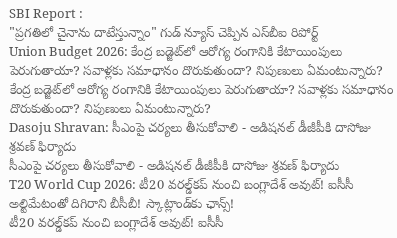SBI Report :
"ప్రగతిలో చైనాను దాటేస్తున్నాం" గుడ్ న్యూస్ చెప్పిన ఎస్‌బీఐ రిపోర్ట్
Union Budget 2026: కేంద్ర బడ్జెట్‌లో ఆరోగ్య రంగానికి కేటాయింపులు పెరుగుతాయా? సవాళ్లకు సమాధానం దొరుకుతుందా? నిపుణులు ఏమంటున్నారు?
కేంద్ర బడ్జెట్‌లో ఆరోగ్య రంగానికి కేటాయింపులు పెరుగుతాయా? సవాళ్లకు సమాధానం దొరుకుతుందా? నిపుణులు ఏమంటున్నారు?
Dasoju Shravan: సీఎంపై చర్యలు తీసుకోవాలి - అడిషనల్ డీజీపీకి దాసోజు శ్రవణ్ ఫిర్యాదు
సీఎంపై చర్యలు తీసుకోవాలి - అడిషనల్ డీజీపీకి దాసోజు శ్రవణ్ ఫిర్యాదు
T20 World Cup 2026: టీ20 వరల్డ్‌కప్‌ నుంచి బంగ్లాదేశ్‌ అవుట్‌! ఐసీసీ అల్టిమేటంతో దిగిరాని బీసీబీ! స్కాట్లాండ్‌కు ఛాన్స్!
టీ20 వరల్డ్‌కప్‌ నుంచి బంగ్లాదేశ్‌ అవుట్‌! ఐసీసీ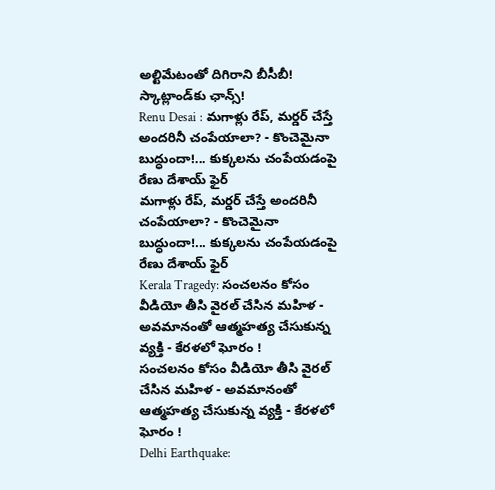అల్టిమేటంతో దిగిరాని బీసీబీ! స్కాట్లాండ్‌కు ఛాన్స్!
Renu Desai : మగాళ్లు రేప్, మర్డర్ చేస్తే అందరినీ చంపేయాలా? - కొంచెమైనా బుద్ధుందా!... కుక్కలను చంపేయడంపై రేణు దేశాయ్ ఫైర్
మగాళ్లు రేప్, మర్డర్ చేస్తే అందరినీ చంపేయాలా? - కొంచెమైనా బుద్ధుందా!... కుక్కలను చంపేయడంపై రేణు దేశాయ్ ఫైర్
Kerala Tragedy: సంచలనం కోసం వీడియో తీసి వైరల్ చేసిన మహిళ - అవమానంతో ఆత్మహత్య చేసుకున్న వ్యక్తి - కేరళలో ఘోరం !
సంచలనం కోసం వీడియో తీసి వైరల్ చేసిన మహిళ - అవమానంతో ఆత్మహత్య చేసుకున్న వ్యక్తి - కేరళలో ఘోరం !
Delhi Earthquake: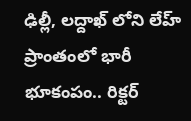ఢిల్లీ, లద్దాఖ్ లోని లేహ్ ప్రాంతంలో భారీ భూకంపం.. రిక్టర్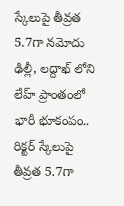స్కేలుపై తీవ్రత 5.7గా నమోదు
ఢిల్లీ, లద్దాఖ్ లోని లేహ్ ప్రాంతంలో భారీ భూకంపం.. రిక్టర్ స్కేలుపై తీవ్రత 5.7గా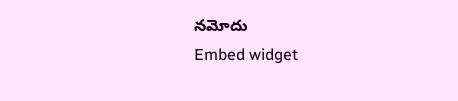నమోదు
Embed widget